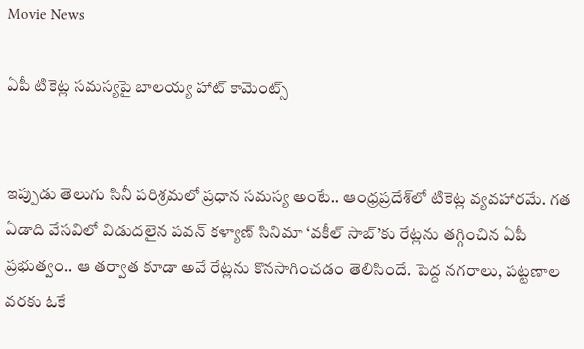Movie News

ఏపీ టికెట్ల సమస్యపై బాలయ్య హాట్ కామెంట్స్


ఇప్పుడు తెలుగు సినీ పరిశ్రమలో ప్రధాన సమస్య అంటే.. ఆంధ్రప్రదేశ్‌లో టికెట్ల వ్యవహారమే. గత ఏడాది వేసవిలో విడుదలైన పవన్ కళ్యాణ్ సినిమా ‘వకీల్ సాబ్’కు రేట్లను తగ్గించిన ఏపీ ప్రభుత్వం.. ఆ తర్వాత కూడా అవే రేట్లను కొనసాగించడం తెలిసిందే. పెద్ద నగరాలు, పట్టణాల వరకు ఓకే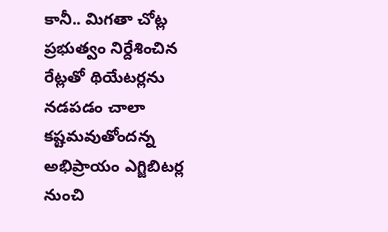కానీ.. మిగతా చోట్ల ప్రభుత్వం నిర్దేశించిన రేట్లతో థియేటర్లను నడపడం చాలా కష్టమవుతోందన్న అభిప్రాయం ఎగ్జిబిటర్ల నుంచి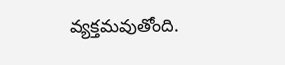వ్యక్తమవుతోంది.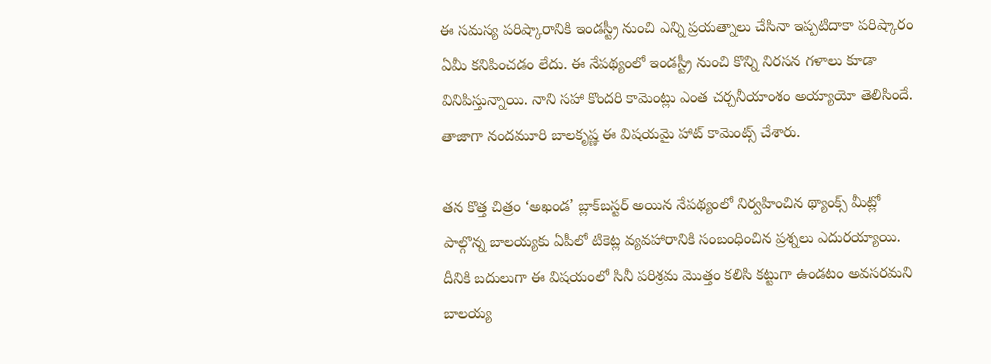ఈ సమస్య పరిష్కారానికి ఇండస్ట్రీ నుంచి ఎన్ని ప్రయత్నాలు చేసినా ఇప్పటిదాకా పరిష్కారం ఏమీ కనిపించడం లేదు. ఈ నేపథ్యంలో ఇండస్ట్రీ నుంచి కొన్ని నిరసన గళాలు కూడా వినిపిస్తున్నాయి. నాని సహా కొందరి కామెంట్లు ఎంత చర్చనీయాంశం అయ్యాయో తెలిసిందే. తాజాగా నందమూరి బాలకృష్ణ ఈ విషయమై హాట్ కామెంట్స్ చేశారు.

తన కొత్త చిత్రం ‘అఖండ’ బ్లాక్‌బస్టర్ అయిన నేపథ్యంలో నిర్వహించిన థ్యాంక్స్ మీట్లో పాల్గొన్న బాలయ్యకు ఏపీలో టికెట్ల వ్యవహారానికి సంబంధించిన ప్రశ్నలు ఎదురయ్యాయి. దీనికి బదులుగా ఈ విషయంలో సినీ పరిశ్రమ మొత్తం కలిసి కట్టుగా ఉండటం అవసరమని బాలయ్య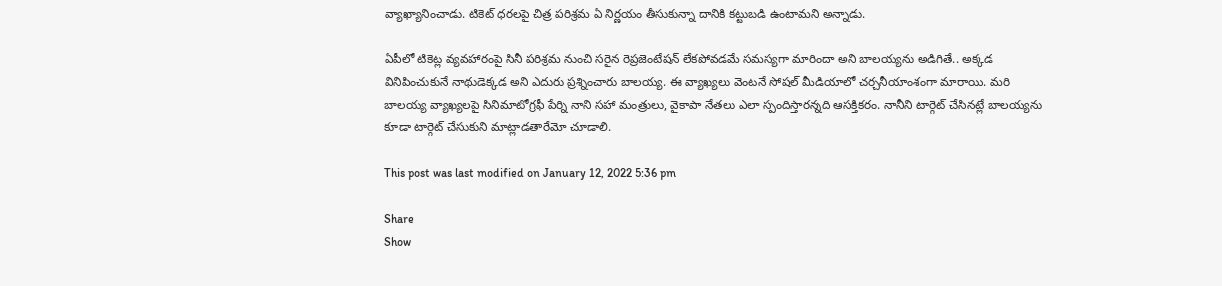వ్యాఖ్యానించాడు. టికెట్ ధరలపై చిత్ర పరిశ్రమ ఏ నిర్ణయం తీసుకున్నా దానికి కట్టుబడి ఉంటామని అన్నాడు.

ఏపీలో టికెట్ల వ్యవహారంపై సినీ పరిశ్రమ నుంచి సరైన రెప్రజెంటేషన్ లేకపోవడమే సమస్యగా మారిందా అని బాలయ్యను అడిగితే.. అక్కడ వినిపించుకునే నాథుడెక్కడ అని ఎదురు ప్రశ్నించారు బాలయ్య. ఈ వ్యాఖ్యలు వెంటనే సోషల్ మీడియాలో చర్చనీయాంశంగా మారాయి. మరి బాలయ్య వ్యాఖ్యలపై సినిమాటోగ్రఫీ పేర్ని నాని సహా మంత్రులు, వైకాపా నేతలు ఎలా స్పందిస్తారన్నది ఆసక్తికరం. నానీని టార్గెట్ చేసినట్లే బాలయ్యను కూడా టార్గెట్ చేసుకుని మాట్లాడతారేమో చూడాలి.

This post was last modified on January 12, 2022 5:36 pm

Share
Show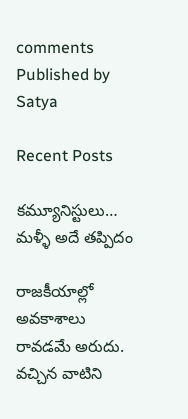comments
Published by
Satya

Recent Posts

కమ్యూనిస్టులు… మళ్ళీ అదే తప్పిదం

రాజ‌కీయాల్లో అవ‌కాశాలు రావ‌డ‌మే అరుదు. వ‌చ్చిన వాటిని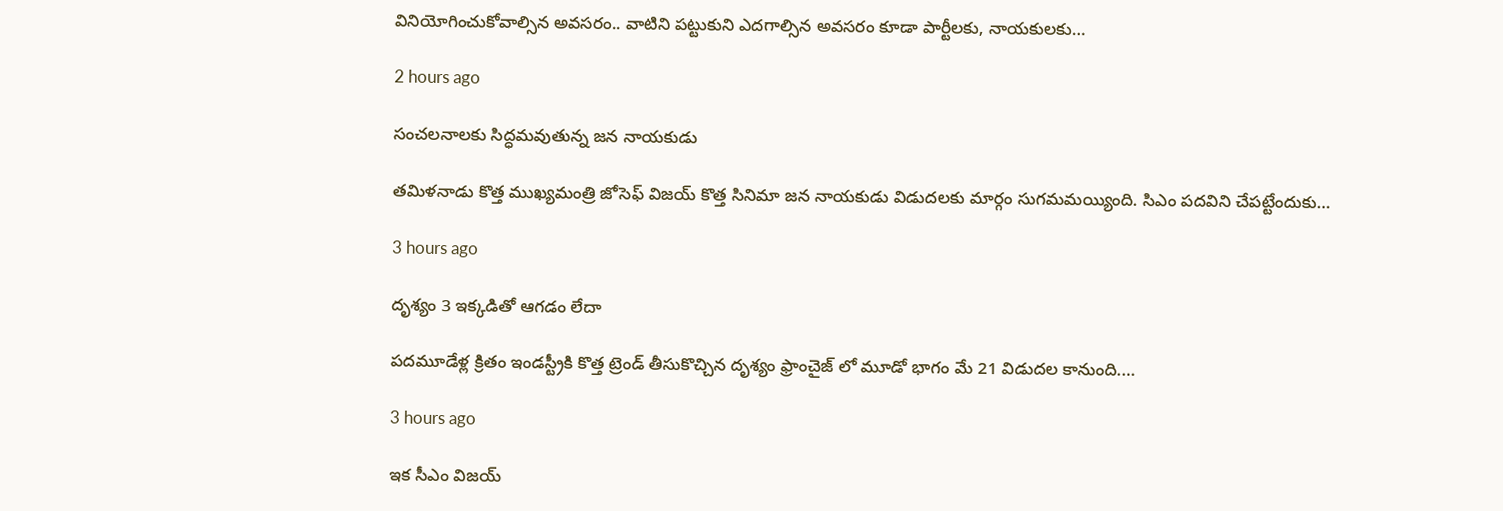వినియోగించుకోవాల్సిన అవ‌స‌రం.. వాటిని ప‌ట్టుకుని ఎద‌గాల్సిన అవ‌స‌రం కూడా పార్టీల‌కు, నాయ‌కుల‌కు…

2 hours ago

సంచలనాలకు సిద్ధమవుతున్న జన నాయకుడు

తమిళనాడు కొత్త ముఖ్యమంత్రి జోసెఫ్ విజయ్ కొత్త సినిమా జన నాయకుడు విడుదలకు మార్గం సుగమమయ్యింది. సిఎం పదవిని చేపట్టేందుకు…

3 hours ago

దృశ్యం 3 ఇక్కడితో ఆగడం లేదా

పదమూడేళ్ల క్రితం ఇండస్ట్రీకి కొత్త ట్రెండ్ తీసుకొచ్చిన దృశ్యం ఫ్రాంచైజ్ లో మూడో భాగం మే 21 విడుదల కానుంది.…

3 hours ago

ఇక సీఎం విజయ్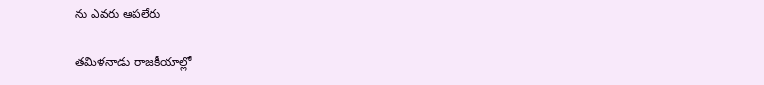ను ఎవరు ఆపలేరు

త‌మిళ‌నాడు రాజ‌కీయాల్లో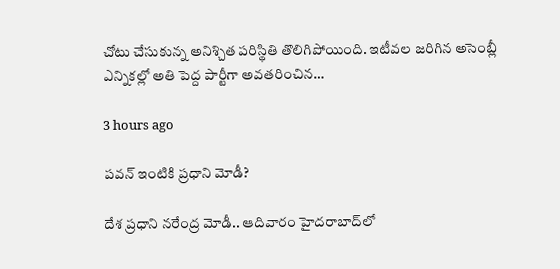చోటు చేసుకున్న అనిశ్చిత ప‌రిస్థితి తొలిగిపోయింది. ఇటీవ‌ల జ‌రిగిన అసెంబ్లీ ఎన్నిక‌ల్లో అతి పెద్ద పార్టీగా అవ‌త‌రించిన…

3 hours ago

ప‌వ‌న్ ఇంటికి ప్ర‌ధాని మోడీ?

దేశ ప్ర‌ధాని న‌రేంద్ర మోడీ.. ఆదివారం హైద‌రాబాద్‌లో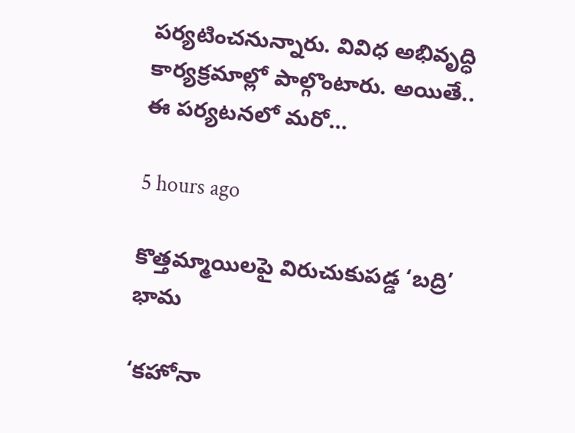ప‌ర్య‌టించ‌నున్నారు. వివిధ అభివృద్ధి కార్య‌క్ర‌మాల్లో పాల్గొంటారు. అయితే.. ఈ ప‌ర్య‌ట‌న‌లో మ‌రో…

5 hours ago

కొత్తమ్మాయిలపై విరుచుకుపడ్డ ‘బద్రి’ భామ

‘కహోనా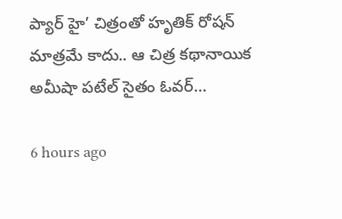ప్యార్ హై’ చిత్రంతో హృతిక్ రోషన్ మాత్రమే కాదు.. ఆ చిత్ర కథానాయిక అమీషా పటేల్ సైతం ఓవర్…

6 hours ago